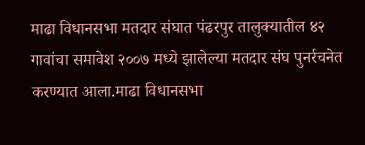माढा विधानसभा मतदार संघात पंढरपुर तालुक्यातील ४२ गावांचा समावेश २००७ मध्ये झालेल्या मतदार संघ पुनर्रचनेत करण्यात आला.माढा विधानसभा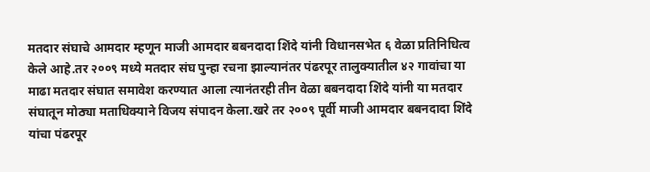मतदार संघाचे आमदार म्हणून माजी आमदार बबनदादा शिंदे यांनी विधानसभेत ६ वेळा प्रतिनिधित्व केले आहे.तर २००९ मध्ये मतदार संघ पुन्हा रचना झाल्यानंतर पंढरपूर तालुक्यातील ४२ गावांचा या माढा मतदार संघात समावेश करण्यात आला त्यानंतरही तीन वेळा बबनदादा शिंदे यांनी या मतदार संघातून मोठ्या मताधिक्याने विजय संपादन केला.खरे तर २००९ पूर्वी माजी आमदार बबनदादा शिंदे यांचा पंढरपूर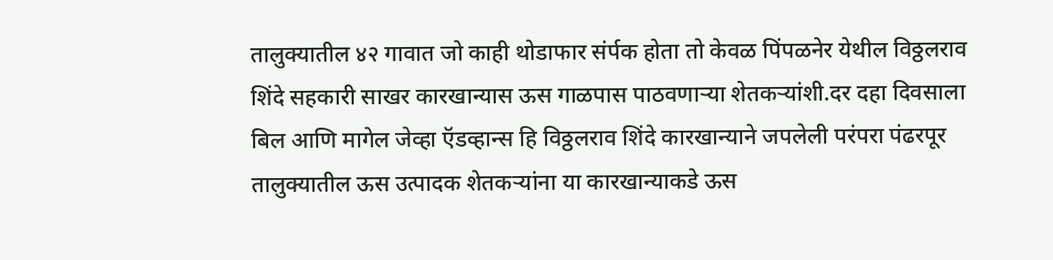तालुक्यातील ४२ गावात जो काही थोडाफार संर्पक होता तो केवळ पिंपळनेर येथील विठ्ठलराव शिंदे सहकारी साखर कारखान्यास ऊस गाळपास पाठवणाऱ्या शेतकऱ्यांशी.दर दहा दिवसाला बिल आणि मागेल जेव्हा ऍडव्हान्स हि विठ्ठलराव शिंदे कारखान्याने जपलेली परंपरा पंढरपूर तालुक्यातील ऊस उत्पादक शेतकऱ्यांना या कारखान्याकडे ऊस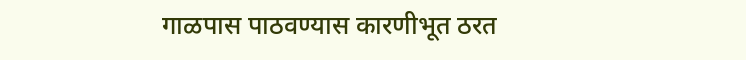गाळपास पाठवण्यास कारणीभूत ठरत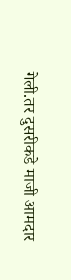गेली.तर दुसरीकडे माजी आमदार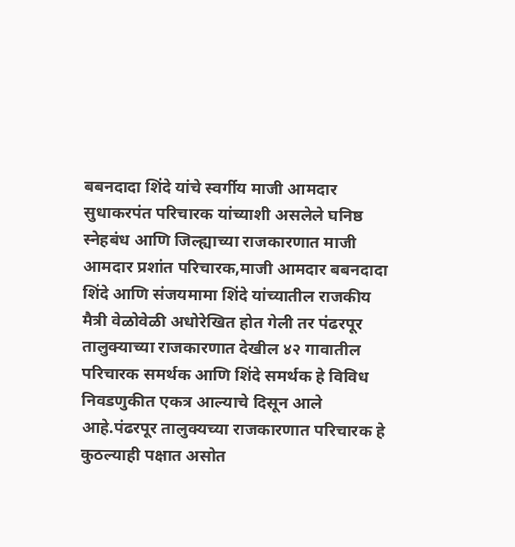बबनदादा शिंदे यांचे स्वर्गीय माजी आमदार सुधाकरपंत परिचारक यांच्याशी असलेले घनिष्ठ स्नेहबंध आणि जिल्ह्याच्या राजकारणात माजी आमदार प्रशांत परिचारक,माजी आमदार बबनदादा शिंदे आणि संजयमामा शिंदे यांच्यातील राजकीय मैत्री वेळोवेळी अधोरेखित होत गेली तर पंढरपूर तालुक्याच्या राजकारणात देखील ४२ गावातील परिचारक समर्थक आणि शिंदे समर्थक हे विविध निवडणुकीत एकत्र आल्याचे दिसून आले आहे.पंढरपूर तालुक्यच्या राजकारणात परिचारक हे कुठल्याही पक्षात असोत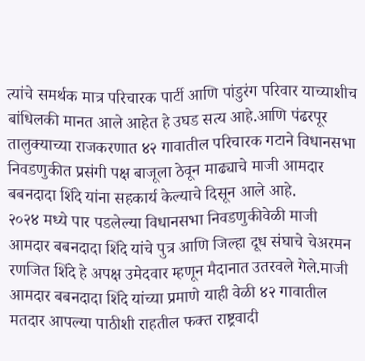त्यांचे समर्थक मात्र परिचारक पार्टी आणि पांडुरंग परिवार याच्याशीच बांधिलकी मानत आले आहेत हे उघड सत्य आहे.आणि पंढरपूर तालुक्याच्या राजकरणात ४२ गावातील परिचारक गटाने विधानसभा निवडणुकीत प्रसंगी पक्ष बाजूला ठेवून माढ्याचे माजी आमदार बबनदादा शिंदे यांना सहकार्य केल्याचे दिसून आले आहे.
२०२४ मध्ये पार पडलेल्या विधानसभा निवडणुकीवेळी माजी आमदार बबनदादा शिंदे यांचे पुत्र आणि जिल्हा दूध संघाचे चेअरमन रणजित शिंदे हे अपक्ष उमेदवार म्हणून मैदानात उतरवले गेले.माजी आमदार बबनदादा शिंदे यांच्या प्रमाणे याही वेळी ४२ गावातील मतदार आपल्या पाठीशी राहतील फक्त राष्ट्रवादी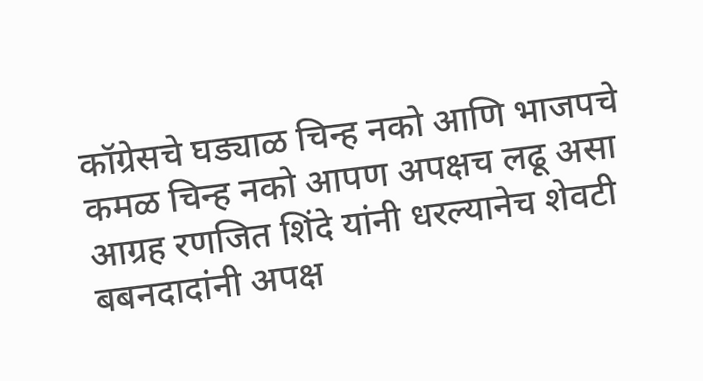कॉग्रेसचे घड्याळ चिन्ह नको आणि भाजपचे कमळ चिन्ह नको आपण अपक्षच लढू असा आग्रह रणजित शिंदे यांनी धरल्यानेच शेवटी बबनदादांनी अपक्ष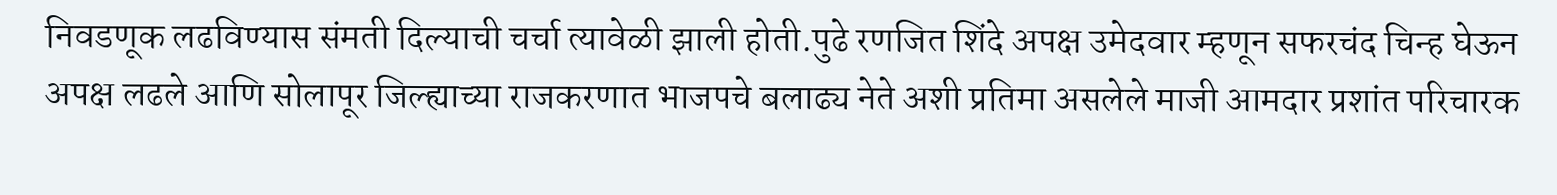निवडणूक लढविण्यास संमती दिल्याची चर्चा त्यावेळी झाली होती.पुढे रणजित शिंदे अपक्ष उमेदवार म्हणून सफरचंद चिन्ह घेऊन अपक्ष लढले आणि सोलापूर जिल्ह्याच्या राजकरणात भाजपचे बलाढ्य नेते अशी प्रतिमा असलेले माजी आमदार प्रशांत परिचारक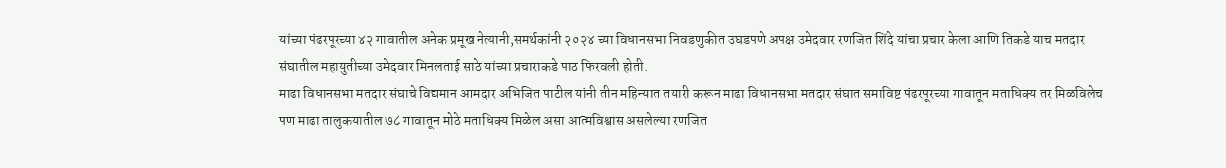यांच्या पंढरपूरच्या ४२ गावातील अनेक प्रमूख नेत्यानी,समर्थकांनी २०२४ च्या विधानसभा निवडणुकीत उघडपणे अपक्ष उमेदवार रणजित शिंदे यांचा प्रचार केला आणि तिकडे याच मतदार संघातील महायुतीच्या उमेदवार मिनलताई साठे यांच्या प्रचाराकडे पाठ फिरवली होती.
माढा विधानसभा मतदार संघाचे विद्यमान आमदार अभिजित पाटील यांनी तीन महिन्यात तयारी करून माढा विधानसभा मतदार संघात समाविष्ट पंढरपूरच्या गावातून मताधिक्य तर मिळविलेच पण माढा तालुकयातील ७८ गावातून मोठे मताधिक्य मिळेल असा आत्मविश्वास असलेल्या रणजित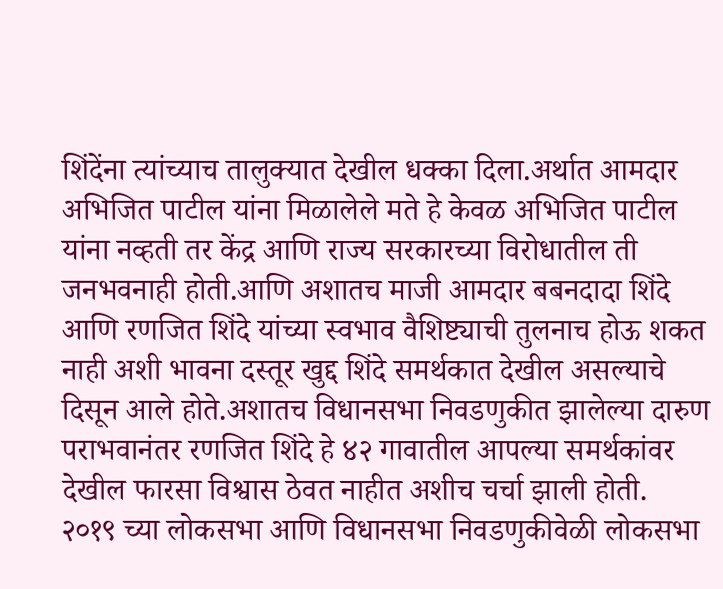शिंदेंना त्यांच्याच तालुक्यात देखील धक्का दिला.अर्थात आमदार अभिजित पाटील यांना मिळालेले मते हे केवळ अभिजित पाटील यांना नव्हती तर केंद्र आणि राज्य सरकारच्या विरोधातील ती जनभवनाही होती.आणि अशातच माजी आमदार बबनदादा शिंदे आणि रणजित शिंदे यांच्या स्वभाव वैशिष्ट्याची तुलनाच होऊ शकत नाही अशी भावना दस्तूर खुद्द शिंदे समर्थकात देखील असल्याचे दिसून आले होते.अशातच विधानसभा निवडणुकीत झालेल्या दारुण पराभवानंतर रणजित शिंदे हे ४२ गावातील आपल्या समर्थकांवर देखील फारसा विश्वास ठेवत नाहीत अशीच चर्चा झाली होती.
२०१९ च्या लोकसभा आणि विधानसभा निवडणुकीवेळी लोकसभा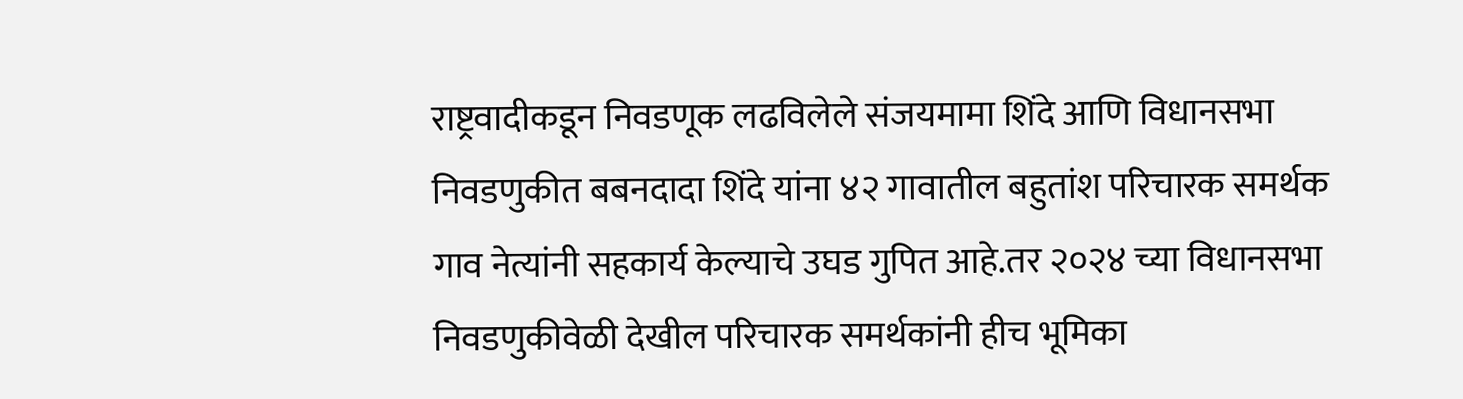राष्ट्रवादीकडून निवडणूक लढविलेले संजयमामा शिंदे आणि विधानसभा निवडणुकीत बबनदादा शिंदे यांना ४२ गावातील बहुतांश परिचारक समर्थक गाव नेत्यांनी सहकार्य केल्याचे उघड गुपित आहे.तर २०२४ च्या विधानसभा निवडणुकीवेळी देखील परिचारक समर्थकांनी हीच भूमिका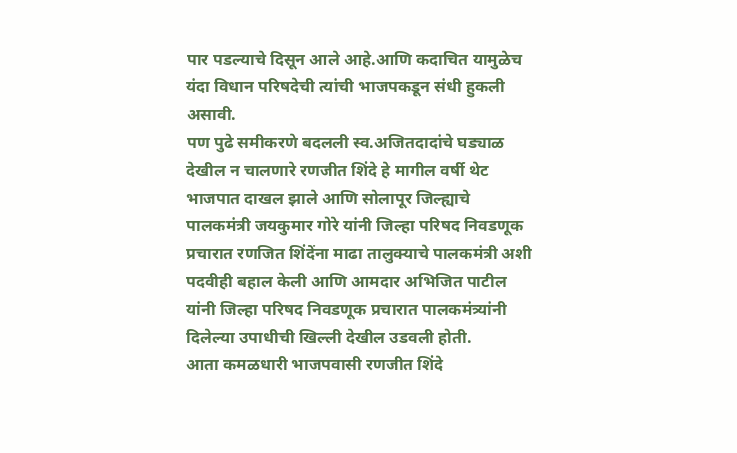पार पडल्याचे दिसून आले आहे.आणि कदाचित यामुळेच यंदा विधान परिषदेची त्यांची भाजपकडून संधी हुकली असावी.
पण पुढे समीकरणे बदलली स्व.अजितदादांचे घड्याळ देखील न चालणारे रणजीत शिंदे हे मागील वर्षी थेट भाजपात दाखल झाले आणि सोलापूर जिल्ह्याचे पालकमंत्री जयकुमार गोरे यांनी जिल्हा परिषद निवडणूक प्रचारात रणजित शिंदेंना माढा तालुक्याचे पालकमंत्री अशी पदवीही बहाल केली आणि आमदार अभिजित पाटील यांनी जिल्हा परिषद निवडणूक प्रचारात पालकमंत्र्यांनी दिलेल्या उपाधीची खिल्ली देखील उडवली होती.
आता कमळधारी भाजपवासी रणजीत शिंदे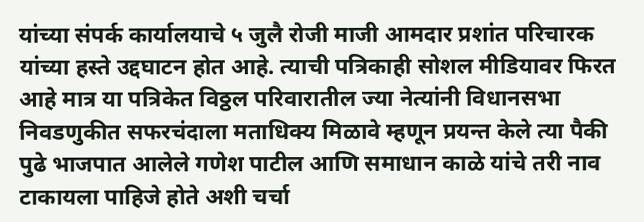यांच्या संपर्क कार्यालयाचे ५ जुलै रोजी माजी आमदार प्रशांत परिचारक यांच्या हस्ते उद्दघाटन होत आहे. त्याची पत्रिकाही सोशल मीडियावर फिरत आहे मात्र या पत्रिकेत विठ्ठल परिवारातील ज्या नेत्यांनी विधानसभा निवडणुकीत सफरचंदाला मताधिक्य मिळावे म्हणून प्रयन्त केले त्या पैकी पुढे भाजपात आलेले गणेश पाटील आणि समाधान काळे यांचे तरी नाव टाकायला पाहिजे होते अशी चर्चा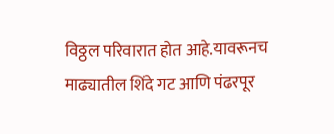विठ्ठल परिवारात होत आहे.यावरूनच माढ्यातील शिंदे गट आणि पंढरपूर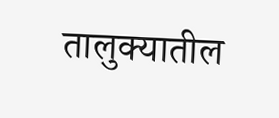तालुक्यातील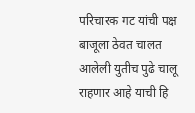परिचारक गट यांची पक्ष बाजूला ठेवत चालत आलेली युतीच पुढे चालू राहणार आहे याची हि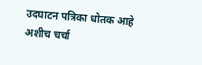उदघाटन पत्रिका धोतक आहे अशीच चर्चा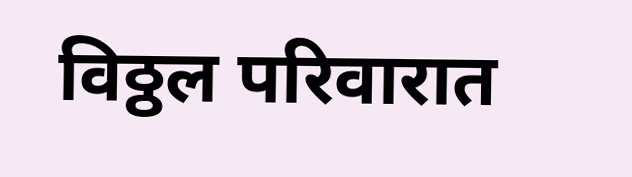विठ्ठल परिवारात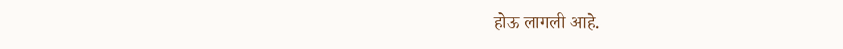होऊ लागली आहे.